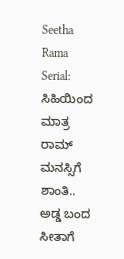Seetha Rama Serial: ಸಿಹಿಯಿಂದ ಮಾತ್ರ ರಾಮ್ ಮನಸ್ಸಿಗೆ ಶಾಂತಿ.. ಅಡ್ಡ ಬಂದ ಸೀತಾಗೆ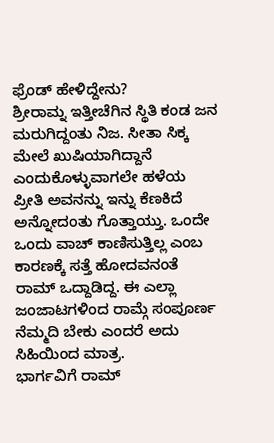ಫ್ರೆಂಡ್ ಹೇಳಿದ್ದೇನು?
ಶ್ರೀರಾಮ್ನ ಇತ್ತೀಚೆಗಿನ ಸ್ಥಿತಿ ಕಂಡ ಜನ ಮರುಗಿದ್ದಂತು ನಿಜ. ಸೀತಾ ಸಿಕ್ಕ ಮೇಲೆ ಖುಷಿಯಾಗಿದ್ದಾನೆ ಎಂದುಕೊಳ್ಳುವಾಗಲೇ ಹಳೆಯ ಪ್ರೀತಿ ಅವನನ್ನು ಇನ್ನು ಕೆಣಕಿದೆ ಅನ್ನೋದಂತು ಗೊತ್ತಾಯ್ತು. ಒಂದೇ ಒಂದು ವಾಚ್ ಕಾಣಿಸುತ್ತಿಲ್ಲ ಎಂಬ ಕಾರಣಕ್ಕೆ ಸತ್ತೆ ಹೋದವನಂತೆ ರಾಮ್ ಒದ್ದಾಡಿದ್ದ. ಈ ಎಲ್ಲಾ ಜಂಜಾಟಗಳಿಂದ ರಾಮ್ಗೆ ಸಂಪೂರ್ಣ ನೆಮ್ಮದಿ ಬೇಕು ಎಂದರೆ ಅದು ಸಿಹಿಯಿಂದ ಮಾತ್ರ.
ಭಾರ್ಗವಿಗೆ ರಾಮ್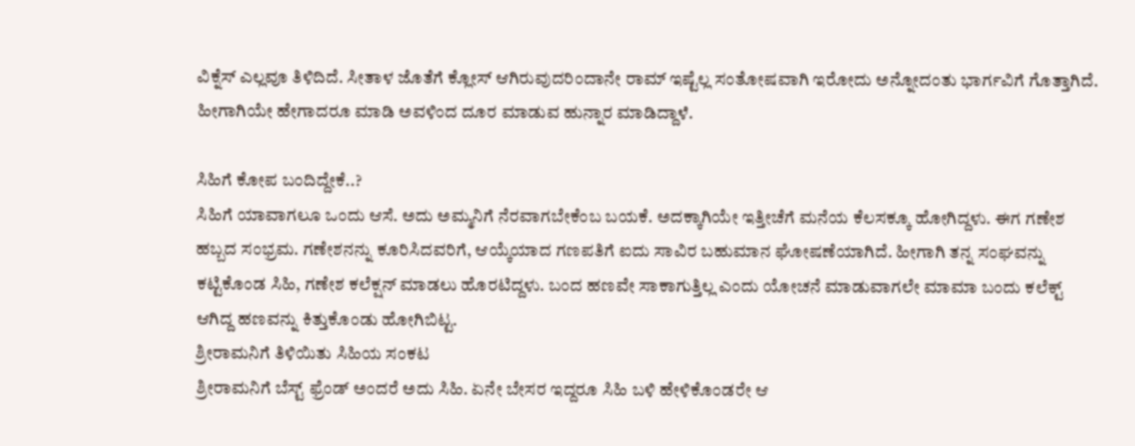ವಿಕ್ನೆಸ್ ಎಲ್ಲವೂ ತಿಳಿದಿದೆ. ಸೀತಾಳ ಜೊತೆಗೆ ಕ್ಲೋಸ್ ಆಗಿರುವುದರಿಂದಾನೇ ರಾಮ್ ಇಷ್ಟೆಲ್ಲ ಸಂತೋಷವಾಗಿ ಇರೋದು ಅನ್ನೋದಂತು ಭಾರ್ಗವಿಗೆ ಗೊತ್ತಾಗಿದೆ. ಹೀಗಾಗಿಯೇ ಹೇಗಾದರೂ ಮಾಡಿ ಅವಳಿಂದ ದೂರ ಮಾಡುವ ಹುನ್ನಾರ ಮಾಡಿದ್ದಾಳೆ.

ಸಿಹಿಗೆ ಕೋಪ ಬಂದಿದ್ದೇಕೆ..?
ಸಿಹಿಗೆ ಯಾವಾಗಲೂ ಒಂದು ಆಸೆ. ಅದು ಅಮ್ಮನಿಗೆ ನೆರವಾಗಬೇಕೆಂಬ ಬಯಕೆ. ಅದಕ್ಕಾಗಿಯೇ ಇತ್ತೀಚೆಗೆ ಮನೆಯ ಕೆಲಸಕ್ಕೂ ಹೋಗಿದ್ದಳು. ಈಗ ಗಣೇಶ ಹಬ್ಬದ ಸಂಭ್ರಮ. ಗಣೇಶನನ್ನು ಕೂರಿಸಿದವರಿಗೆ, ಆಯ್ಕೆಯಾದ ಗಣಪತಿಗೆ ಐದು ಸಾವಿರ ಬಹುಮಾನ ಘೋಷಣೆಯಾಗಿದೆ. ಹೀಗಾಗಿ ತನ್ನ ಸಂಘವನ್ನು ಕಟ್ಟಿಕೊಂಡ ಸಿಹಿ, ಗಣೇಶ ಕಲೆಕ್ಷನ್ ಮಾಡಲು ಹೊರಟಿದ್ದಳು. ಬಂದ ಹಣವೇ ಸಾಕಾಗುತ್ತಿಲ್ಲ ಎಂದು ಯೋಚನೆ ಮಾಡುವಾಗಲೇ ಮಾಮಾ ಬಂದು ಕಲೆಕ್ಟ್ ಆಗಿದ್ದ ಹಣವನ್ನು ಕಿತ್ತುಕೊಂಡು ಹೋಗಿಬಿಟ್ಟ.
ಶ್ರೀರಾಮನಿಗೆ ತಿಳಿಯಿತು ಸಿಹಿಯ ಸಂಕಟ
ಶ್ರೀರಾಮನಿಗೆ ಬೆಸ್ಟ್ ಫ್ರೆಂಡ್ ಅಂದರೆ ಅದು ಸಿಹಿ. ಏನೇ ಬೇಸರ ಇದ್ದರೂ ಸಿಹಿ ಬಳಿ ಹೇಳಿಕೊಂಡರೇ ಆ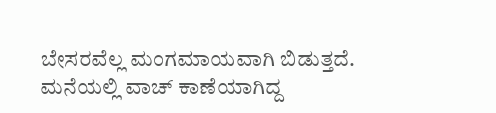ಬೇಸರವೆಲ್ಲ ಮಂಗಮಾಯವಾಗಿ ಬಿಡುತ್ತದೆ. ಮನೆಯಲ್ಲಿ ವಾಚ್ ಕಾಣೆಯಾಗಿದ್ದ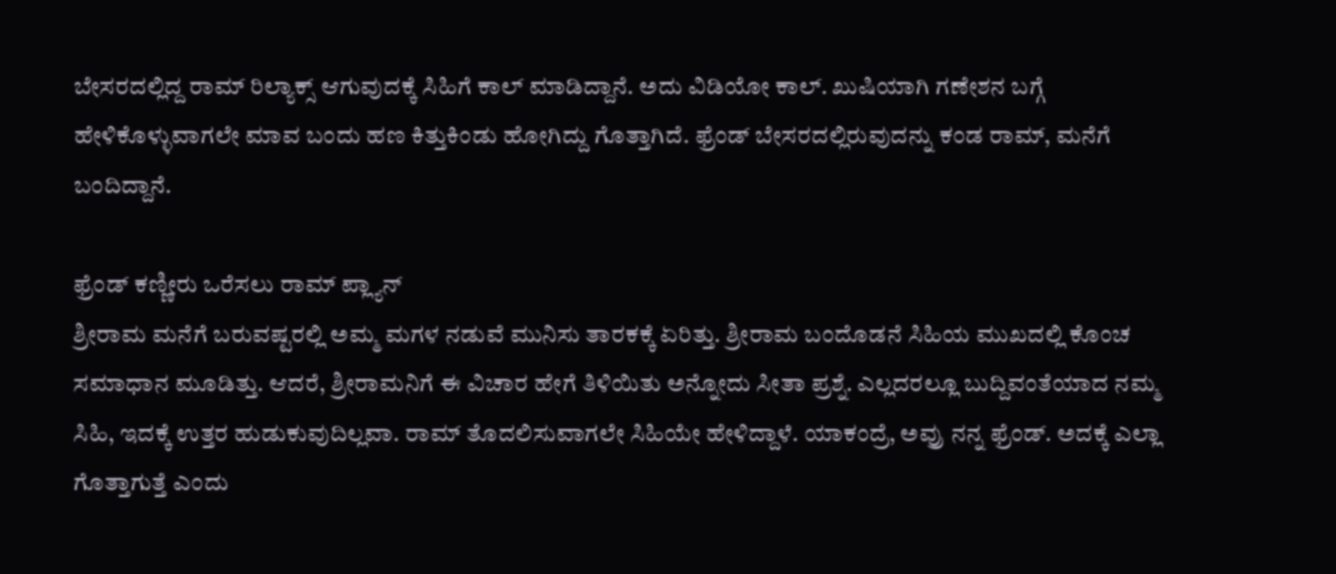ಬೇಸರದಲ್ಲಿದ್ದ ರಾಮ್ ರಿಲ್ಯಾಕ್ಸ್ ಆಗುವುದಕ್ಕೆ ಸಿಹಿಗೆ ಕಾಲ್ ಮಾಡಿದ್ದಾನೆ. ಅದು ವಿಡಿಯೋ ಕಾಲ್. ಖುಷಿಯಾಗಿ ಗಣೇಶನ ಬಗ್ಗೆ ಹೇಳಿಕೊಳ್ಳುವಾಗಲೇ ಮಾವ ಬಂದು ಹಣ ಕಿತ್ತುಕಿಂಡು ಹೋಗಿದ್ದು ಗೊತ್ತಾಗಿದೆ. ಫ್ರೆಂಡ್ ಬೇಸರದಲ್ಲಿರುವುದನ್ನು ಕಂಡ ರಾಮ್, ಮನೆಗೆ ಬಂದಿದ್ದಾನೆ.

ಫ್ರೆಂಡ್ ಕಣ್ಣೀರು ಒರೆಸಲು ರಾಮ್ ಪ್ಲ್ಯಾನ್
ಶ್ರೀರಾಮ ಮನೆಗೆ ಬರುವಷ್ಟರಲ್ಲಿ ಅಮ್ಮ ಮಗಳ ನಡುವೆ ಮುನಿಸು ತಾರಕಕ್ಕೆ ಏರಿತ್ತು. ಶ್ರೀರಾಮ ಬಂದೊಡನೆ ಸಿಹಿಯ ಮುಖದಲ್ಲಿ ಕೊಂಚ ಸಮಾಧಾನ ಮೂಡಿತ್ತು. ಆದರೆ, ಶ್ರೀರಾಮನಿಗೆ ಈ ವಿಚಾರ ಹೇಗೆ ತಿಳಿಯಿತು ಅನ್ನೋದು ಸೀತಾ ಪ್ರಶ್ನೆ. ಎಲ್ಲದರಲ್ಲೂ ಬುದ್ದಿವಂತೆಯಾದ ನಮ್ಮ ಸಿಹಿ, ಇದಕ್ಕೆ ಉತ್ತರ ಹುಡುಕುವುದಿಲ್ಲವಾ. ರಾಮ್ ತೊದಲಿಸುವಾಗಲೇ ಸಿಹಿಯೇ ಹೇಳಿದ್ದಾಳೆ. ಯಾಕಂದ್ರೆ, ಅವ್ರು ನನ್ನ ಫ್ರೆಂಡ್. ಅದಕ್ಕೆ ಎಲ್ಲಾ ಗೊತ್ತಾಗುತ್ತೆ ಎಂದು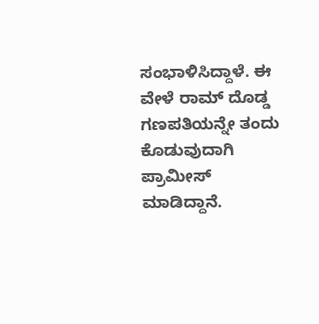ಸಂಭಾಳಿಸಿದ್ದಾಳೆ. ಈ ವೇಳೆ ರಾಮ್ ದೊಡ್ಡ ಗಣಪತಿಯನ್ನೇ ತಂದು ಕೊಡುವುದಾಗಿ ಪ್ರಾಮೀಸ್ ಮಾಡಿದ್ದಾನೆ.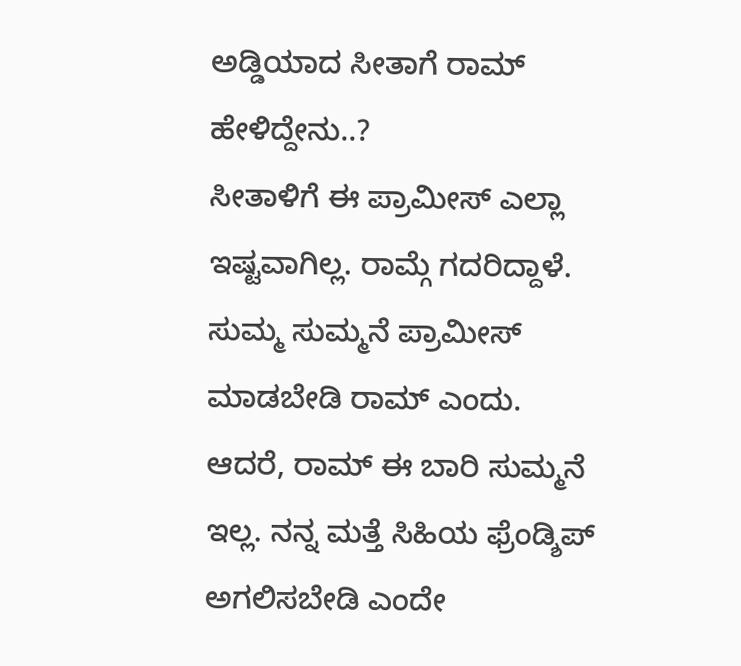ಅಡ್ಡಿಯಾದ ಸೀತಾಗೆ ರಾಮ್ ಹೇಳಿದ್ದೇನು..?
ಸೀತಾಳಿಗೆ ಈ ಪ್ರಾಮೀಸ್ ಎಲ್ಲಾ ಇಷ್ಟವಾಗಿಲ್ಲ. ರಾಮ್ಗೆ ಗದರಿದ್ದಾಳೆ. ಸುಮ್ಮ ಸುಮ್ಮನೆ ಪ್ರಾಮೀಸ್ ಮಾಡಬೇಡಿ ರಾಮ್ ಎಂದು. ಆದರೆ, ರಾಮ್ ಈ ಬಾರಿ ಸುಮ್ಮನೆ ಇಲ್ಲ. ನನ್ನ ಮತ್ತೆ ಸಿಹಿಯ ಫ್ರೆಂಡ್ಶಿಪ್ ಅಗಲಿಸಬೇಡಿ ಎಂದೇ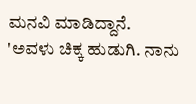ಮನವಿ ಮಾಡಿದ್ದಾನೆ. 'ಅವಳು ಚಿಕ್ಕ ಹುಡುಗಿ. ನಾನು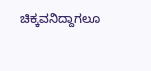ಚಿಕ್ಕವನಿದ್ದಾಗಲೂ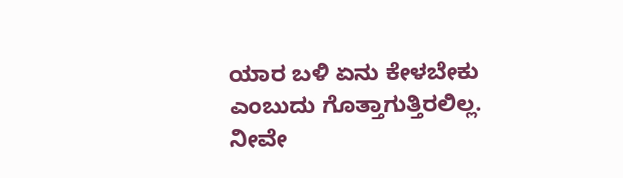ಯಾರ ಬಳಿ ಏನು ಕೇಳಬೇಕು ಎಂಬುದು ಗೊತ್ತಾಗುತ್ತಿರಲಿಲ್ಲ. ನೀವೇ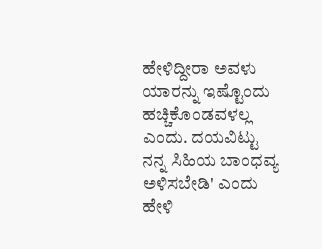ಹೇಳಿದ್ದೀರಾ ಅವಳು ಯಾರನ್ನು ಇಷ್ಟೊಂದು ಹಚ್ಚಿಕೊಂಡವಳಲ್ಲ ಎಂದು. ದಯವಿಟ್ಟು ನನ್ನ ಸಿಹಿಯ ಬಾಂಧವ್ಯ ಅಳಿಸಬೇಡಿ' ಎಂದು ಹೇಳಿ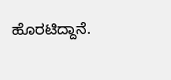ಹೊರಟಿದ್ದಾನೆ.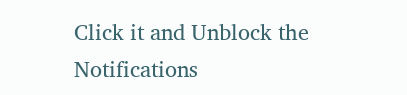Click it and Unblock the Notifications